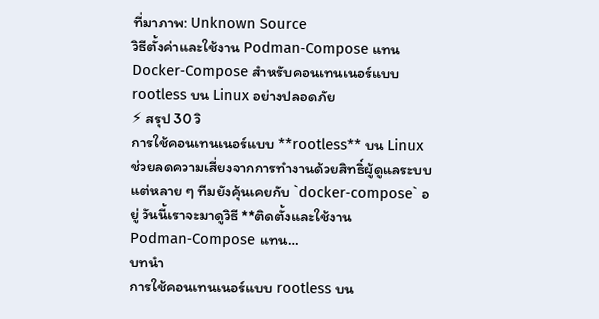ที่มาภาพ: Unknown Source
วิธีตั้งค่าและใช้งาน Podman‑Compose แทน Docker‑Compose สำหรับคอนเทนเนอร์แบบ rootless บน Linux อย่างปลอดภัย
⚡ สรุป 30 วิ
การใช้คอนเทนเนอร์แบบ **rootless** บน Linux ช่วยลดความเสี่ยงจากการทำงานด้วยสิทธิ์ผู้ดูแลระบบ แต่หลาย ๆ ทีมยังคุ้นเคยกับ `docker‑compose` อยู่ วันนี้เราจะมาดูวิธี **ติดตั้งและใช้งาน Podman‑Compose แทน…
บทนำ
การใช้คอนเทนเนอร์แบบ rootless บน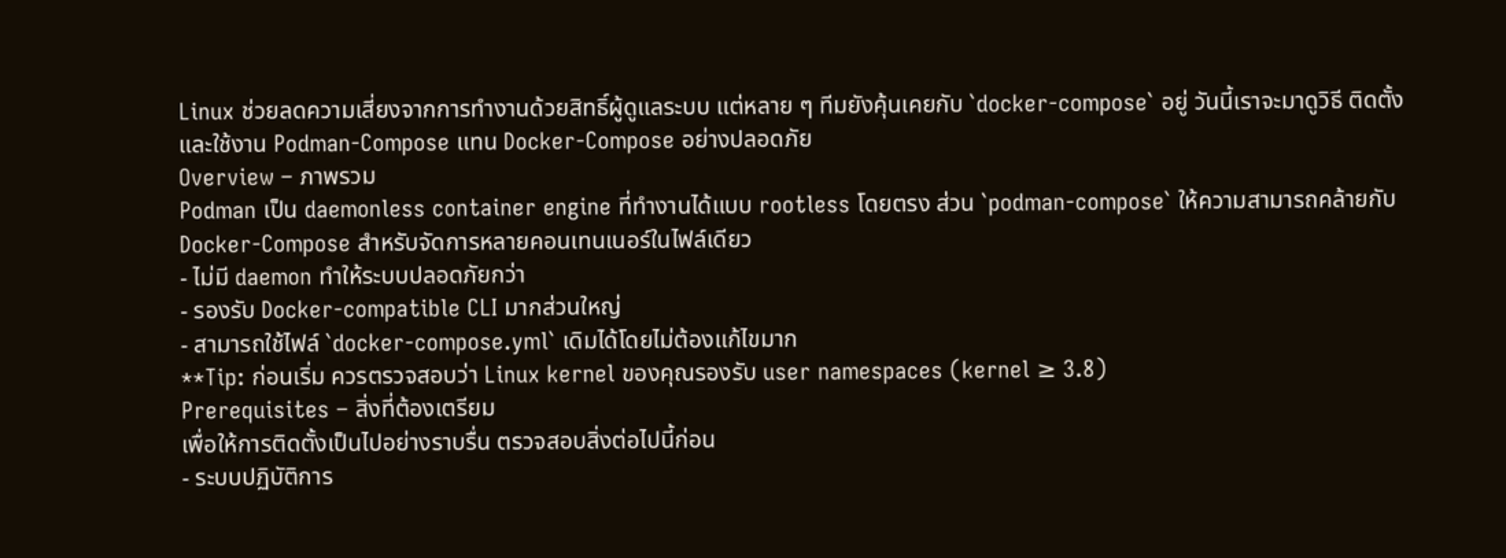Linux ช่วยลดความเสี่ยงจากการทำงานด้วยสิทธิ์ผู้ดูแลระบบ แต่หลาย ๆ ทีมยังคุ้นเคยกับ `docker‑compose` อยู่ วันนี้เราจะมาดูวิธี ติดตั้งและใช้งาน Podman‑Compose แทน Docker‑Compose อย่างปลอดภัย
Overview – ภาพรวม
Podman เป็น daemonless container engine ที่ทำงานได้แบบ rootless โดยตรง ส่วน `podman‑compose` ให้ความสามารถคล้ายกับ Docker‑Compose สำหรับจัดการหลายคอนเทนเนอร์ในไฟล์เดียว
- ไม่มี daemon ทำให้ระบบปลอดภัยกว่า
- รองรับ Docker‑compatible CLI มากส่วนใหญ่
- สามารถใช้ไฟล์ `docker‑compose.yml` เดิมได้โดยไม่ต้องแก้ไขมาก
**Tip: ก่อนเริ่ม ควรตรวจสอบว่า Linux kernel ของคุณรองรับ user namespaces (kernel ≥ 3.8)
Prerequisites – สิ่งที่ต้องเตรียม
เพื่อให้การติดตั้งเป็นไปอย่างราบรื่น ตรวจสอบสิ่งต่อไปนี้ก่อน
- ระบบปฏิบัติการ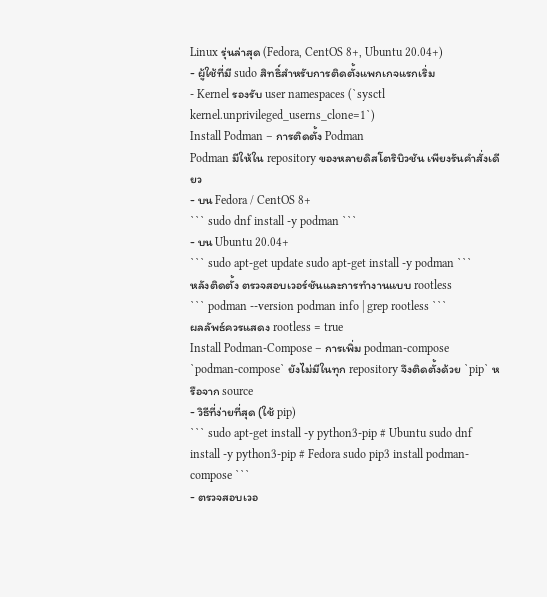Linux รุ่นล่าสุด (Fedora, CentOS 8+, Ubuntu 20.04+)
- ผู้ใช้ที่มี sudo สิทธิ์สำหรับการติดตั้งแพกเกจแรกเริ่ม
- Kernel รองรับ user namespaces (`sysctl kernel.unprivileged_userns_clone=1`)
Install Podman – การติดตั้ง Podman
Podman มีให้ใน repository ของหลายดิสโตริบิวชัน เพียงรันคำสั่งเดียว
- บน Fedora / CentOS 8+
``` sudo dnf install -y podman ```
- บน Ubuntu 20.04+
``` sudo apt-get update sudo apt-get install -y podman ```
หลังติดตั้ง ตรวจสอบเวอร์ชันและการทำงานแบบ rootless
``` podman --version podman info | grep rootless ```
ผลลัพธ์ควรแสดง rootless = true
Install Podman‑Compose – การเพิ่ม podman‑compose
`podman‑compose` ยังไม่มีในทุก repository จึงติดตั้งด้วย `pip` หรือจาก source
- วิธีที่ง่ายที่สุด (ใช้ pip)
``` sudo apt-get install -y python3-pip # Ubuntu sudo dnf install -y python3-pip # Fedora sudo pip3 install podman-compose ```
- ตรวจสอบเวอ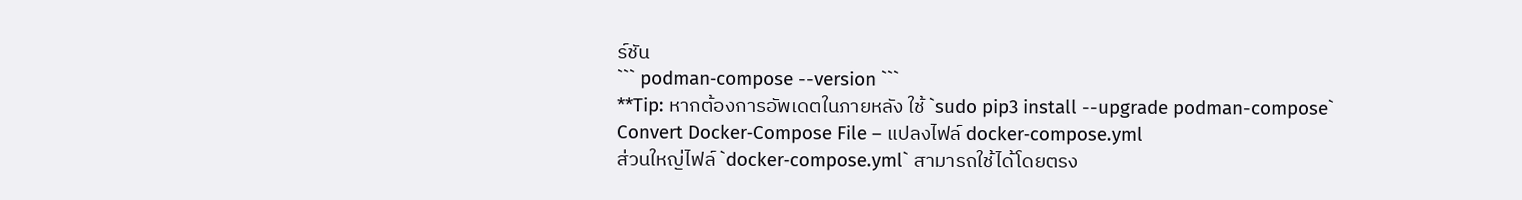ร์ชัน
``` podman‑compose --version ```
**Tip: หากต้องการอัพเดตในภายหลัง ใช้ `sudo pip3 install --upgrade podman-compose`
Convert Docker‑Compose File – แปลงไฟล์ docker‑compose.yml
ส่วนใหญ่ไฟล์ `docker‑compose.yml` สามารถใช้ได้โดยตรง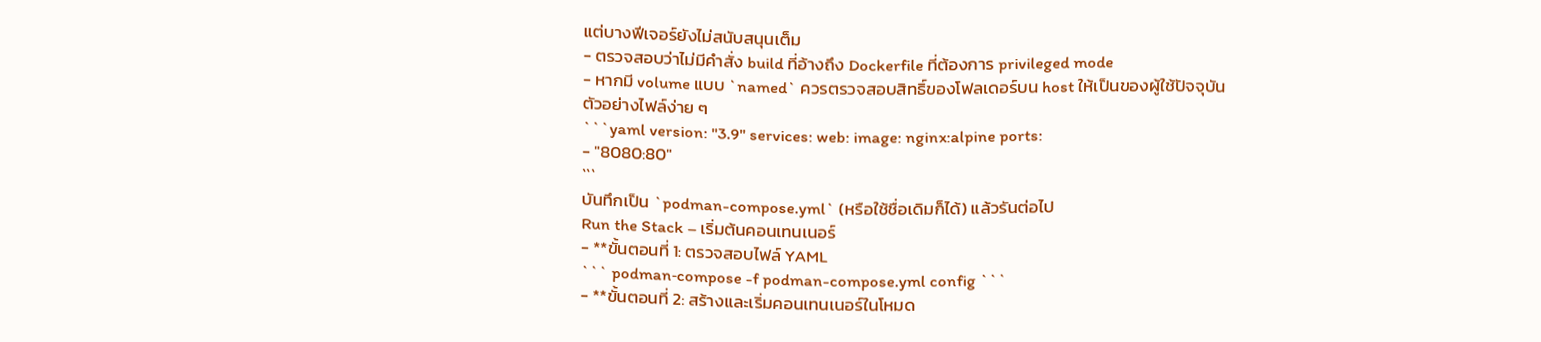แต่บางฟีเจอร์ยังไม่สนับสนุนเต็ม
- ตรวจสอบว่าไม่มีคำสั่ง build ที่อ้างถึง Dockerfile ที่ต้องการ privileged mode
- หากมี volume แบบ `named` ควรตรวจสอบสิทธิ์ของโฟลเดอร์บน host ให้เป็นของผู้ใช้ปัจจุบัน
ตัวอย่างไฟล์ง่าย ๆ
```yaml version: "3.9" services: web: image: nginx:alpine ports:
- "8080:80"
```
บันทึกเป็น `podman-compose.yml` (หรือใช้ชื่อเดิมก็ได้) แล้วรันต่อไป
Run the Stack – เริ่มต้นคอนเทนเนอร์
- **ขั้นตอนที่ 1: ตรวจสอบไฟล์ YAML
``` podman‑compose -f podman-compose.yml config ```
- **ขั้นตอนที่ 2: สร้างและเริ่มคอนเทนเนอร์ในโหมด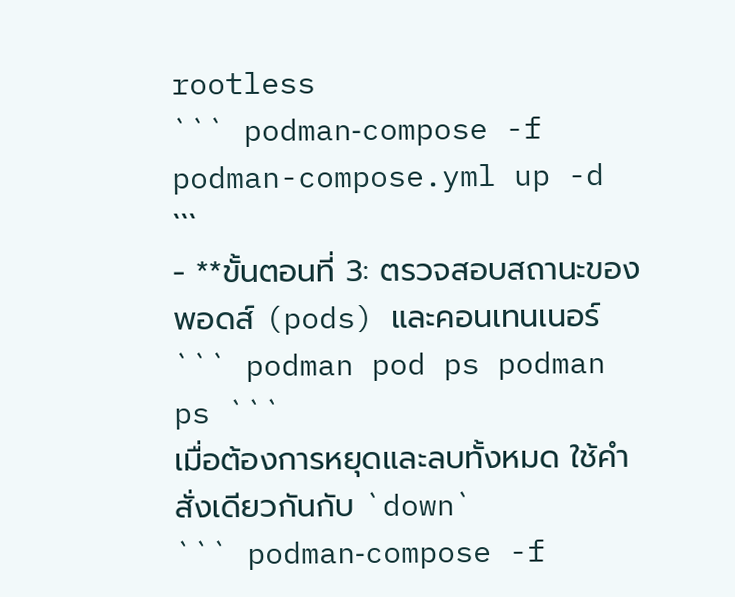rootless
``` podman‑compose -f podman-compose.yml up -d ```
- **ขั้นตอนที่ 3: ตรวจสอบสถานะของพอดส์ (pods) และคอนเทนเนอร์
``` podman pod ps podman ps ```
เมื่อต้องการหยุดและลบทั้งหมด ใช้คำสั่งเดียวกันกับ `down`
``` podman‑compose -f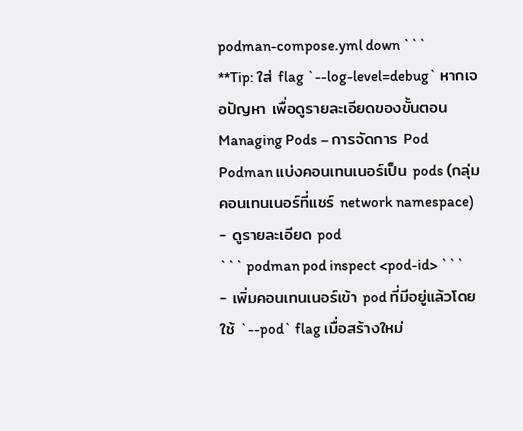podman-compose.yml down ```
**Tip: ใส่ flag `--log-level=debug` หากเจอปัญหา เพื่อดูรายละเอียดของขั้นตอน
Managing Pods – การจัดการ Pod
Podman แบ่งคอนเทนเนอร์เป็น pods (กลุ่มคอนเทนเนอร์ที่แชร์ network namespace)
- ดูรายละเอียด pod
``` podman pod inspect <pod-id> ```
- เพิ่มคอนเทนเนอร์เข้า pod ที่มีอยู่แล้วโดยใช้ `--pod` flag เมื่อสร้างใหม่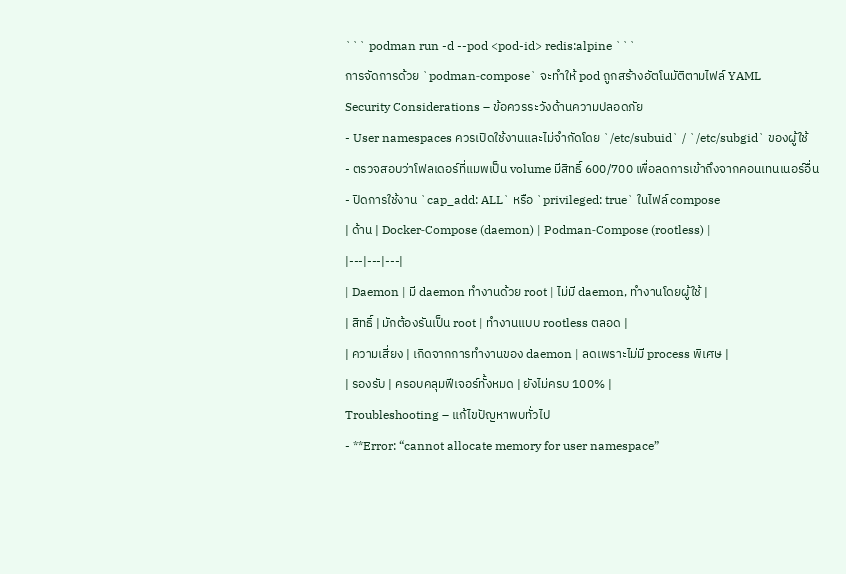``` podman run -d --pod <pod-id> redis:alpine ```
การจัดการด้วย `podman‑compose` จะทำให้ pod ถูกสร้างอัตโนมัติตามไฟล์ YAML
Security Considerations – ข้อควรระวังด้านความปลอดภัย
- User namespaces ควรเปิดใช้งานและไม่จำกัดโดย `/etc/subuid` / `/etc/subgid` ของผู้ใช้
- ตรวจสอบว่าโฟลเดอร์ที่แมพเป็น volume มีสิทธิ์ 600/700 เพื่อลดการเข้าถึงจากคอนเทนเนอร์อื่น
- ปิดการใช้งาน `cap_add: ALL` หรือ `privileged: true` ในไฟล์ compose
| ด้าน | Docker‑Compose (daemon) | Podman‑Compose (rootless) |
|---|---|---|
| Daemon | มี daemon ทำงานด้วย root | ไม่มี daemon, ทำงานโดยผู้ใช้ |
| สิทธิ์ | มักต้องรันเป็น root | ทำงานแบบ rootless ตลอด |
| ความเสี่ยง | เกิดจากการทำงานของ daemon | ลดเพราะไม่มี process พิเศษ |
| รองรับ | ครอบคลุมฟีเจอร์ทั้งหมด | ยังไม่ครบ 100% |
Troubleshooting – แก้ไขปัญหาพบทั่วไป
- **Error: “cannot allocate memory for user namespace”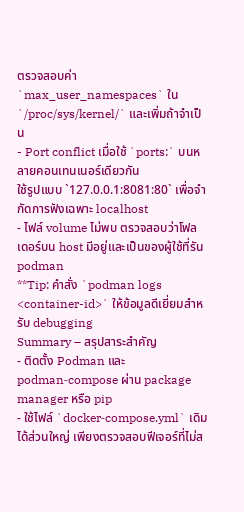ตรวจสอบค่า `max_user_namespaces` ใน `/proc/sys/kernel/` และเพิ่มถ้าจำเป็น
- Port conflict เมื่อใช้ `ports:` บนหลายคอนเทนเนอร์เดียวกัน
ใช้รูปแบบ `127.0.0.1:8081:80` เพื่อจำกัดการฟังเฉพาะ localhost
- ไฟล์ volume ไม่พบ ตรวจสอบว่าโฟลเดอร์บน host มีอยู่และเป็นของผู้ใช้ที่รัน podman
**Tip: คำสั่ง `podman logs <container-id>` ให้ข้อมูลดีเยี่ยมสำหรับ debugging
Summary – สรุปสาระสำคัญ
- ติดตั้ง Podman และ podman‑compose ผ่าน package manager หรือ pip
- ใช้ไฟล์ `docker‑compose.yml` เดิมได้ส่วนใหญ่ เพียงตรวจสอบฟีเจอร์ที่ไม่ส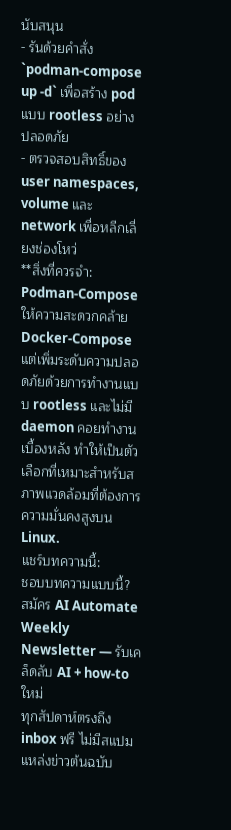นับสนุน
- รันด้วยคำสั่ง `podman‑compose up -d` เพื่อสร้าง pod แบบ rootless อย่างปลอดภัย
- ตรวจสอบสิทธิ์ของ user namespaces, volume และ network เพื่อหลีกเลี่ยงช่องโหว่
**สิ่งที่ควรจำ: Podman‑Compose ให้ความสะดวกคล้าย Docker‑Compose แต่เพิ่มระดับความปลอดภัยด้วยการทำงานแบบ rootless และไม่มี daemon คอยทำงานเบื้องหลัง ทำให้เป็นตัวเลือกที่เหมาะสำหรับสภาพแวดล้อมที่ต้องการความมั่นคงสูงบน Linux.
แชร์บทความนี้:
ชอบบทความแบบนี้?
สมัคร AI Automate Weekly Newsletter — รับเคล็ดลับ AI + how-to ใหม่
ทุกสัปดาห์ตรงถึง inbox ฟรี ไม่มีสแปม
แหล่งข่าวต้นฉบับ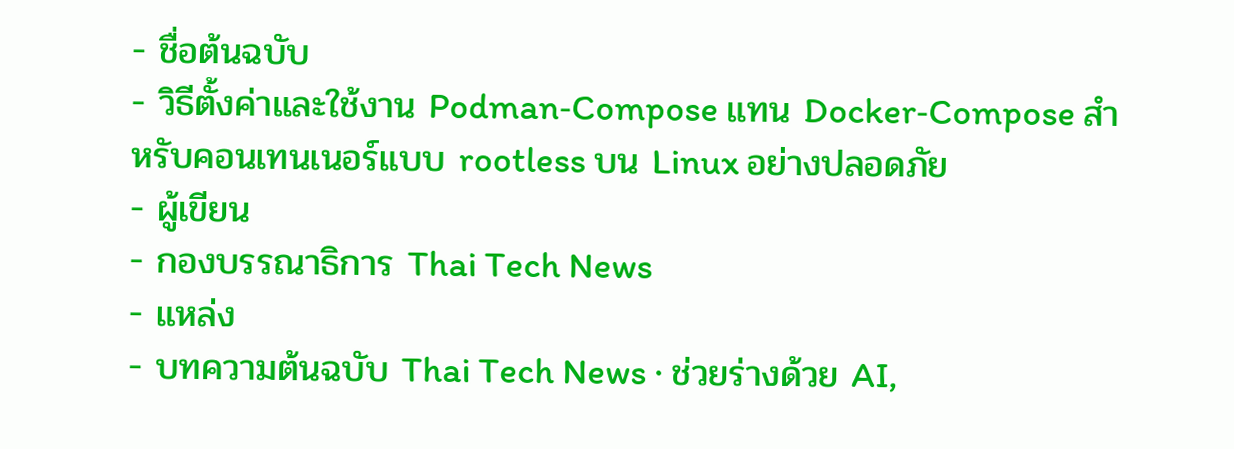- ชื่อต้นฉบับ
- วิธีตั้งค่าและใช้งาน Podman‑Compose แทน Docker‑Compose สำหรับคอนเทนเนอร์แบบ rootless บน Linux อย่างปลอดภัย
- ผู้เขียน
- กองบรรณาธิการ Thai Tech News
- แหล่ง
- บทความต้นฉบับ Thai Tech News · ช่วยร่างด้วย AI,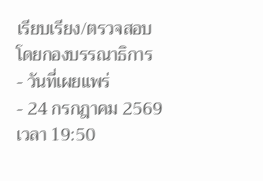เรียบเรียง/ตรวจสอบโดยกองบรรณาธิการ
- วันที่เผยแพร่
- 24 กรกฎาคม 2569 เวลา 19:50